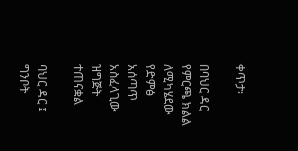ቀጥታ፡

በባህር ዳር የምርጫ ክልል ለሚካሄደው የድምፅ አሰጣጥ አስፈላጊው ዝግጅት ተጠናቋል

ባህር ዳር ፤ ግንቦት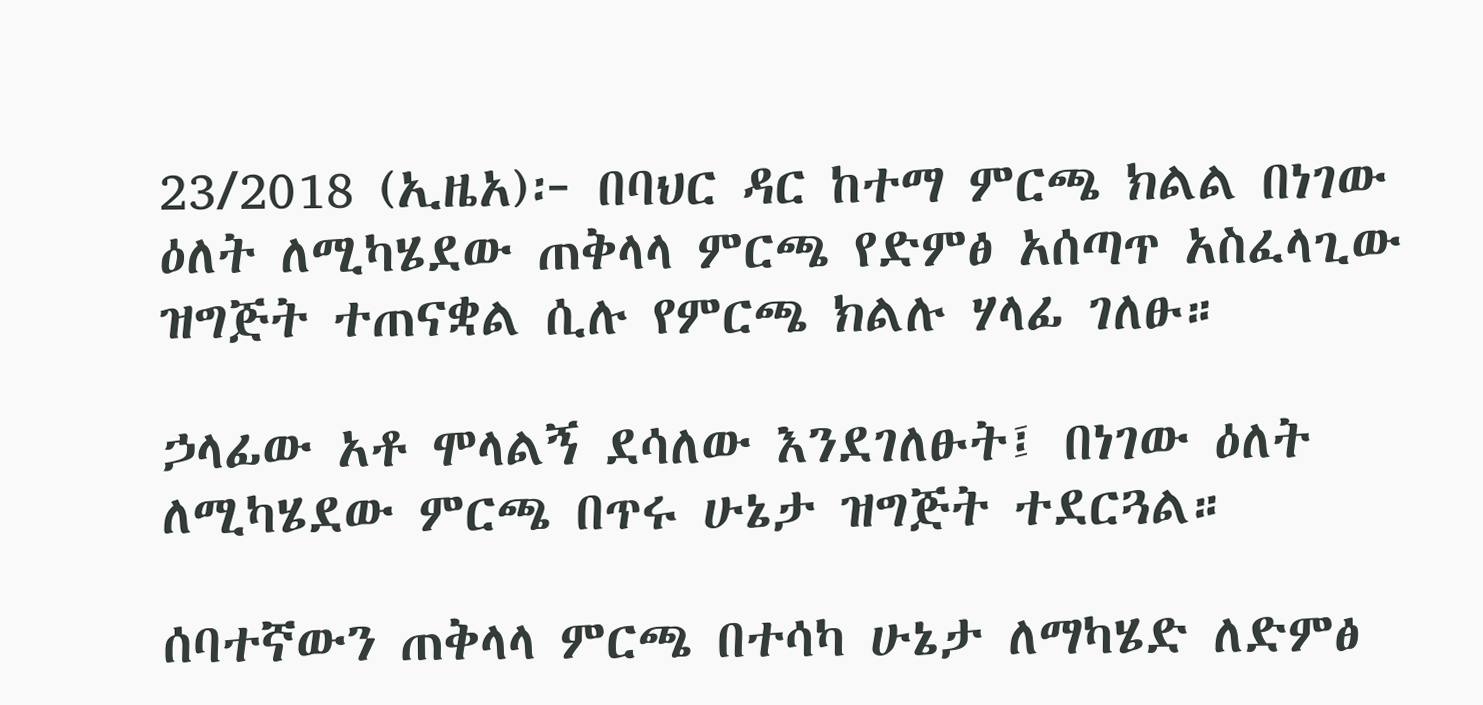23/2018 (ኢዜአ)፦ በባህር ዳር ከተማ ምርጫ ክልል በነገው ዕለት ለሚካሄደው ጠቅላላ ምርጫ የድምፅ አሰጣጥ አስፈላጊው ዝግጅት ተጠናቋል ሲሉ የምርጫ ክልሉ ሃላፊ ገለፁ።

ኃላፊው አቶ ሞላልኝ ደሳለው እንደገለፁት፤ በነገው ዕለት ለሚካሄደው ምርጫ በጥሩ ሁኔታ ዝግጅት ተደርጓል።

ሰባተኛውን ጠቅላላ ምርጫ በተሳካ ሁኔታ ለማካሄድ ለድምፅ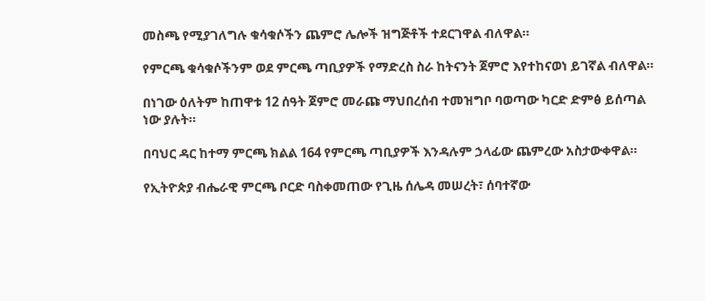መስጫ የሚያገለግሉ ቁሳቁሶችን ጨምሮ ሌሎች ዝግጅቶች ተደርገዋል ብለዋል።

የምርጫ ቁሳቁሶችንም ወደ ምርጫ ጣቢያዎች የማድረስ ስራ ከትናንት ጀምሮ እየተከናወነ ይገኛል ብለዋል።

በነገው ዕለትም ከጠዋቱ 12 ሰዓት ጀምሮ መራጩ ማህበረሰብ ተመዝግቦ ባወጣው ካርድ ድምፅ ይሰጣል ነው ያሉት።

በባህር ዳር ከተማ ምርጫ ክልል 164 የምርጫ ጣቢያዎች እንዳሉም ኃላፊው ጨምረው አስታውቀዋል።

የኢትዮጵያ ብሔራዊ ምርጫ ቦርድ ባስቀመጠው የጊዜ ሰሌዳ መሠረት፣ ሰባተኛው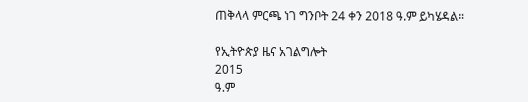ጠቅላላ ምርጫ ነገ ግንቦት 24 ቀን 2018 ዓ.ም ይካሄዳል።

የኢትዮጵያ ዜና አገልግሎት
2015
ዓ.ም